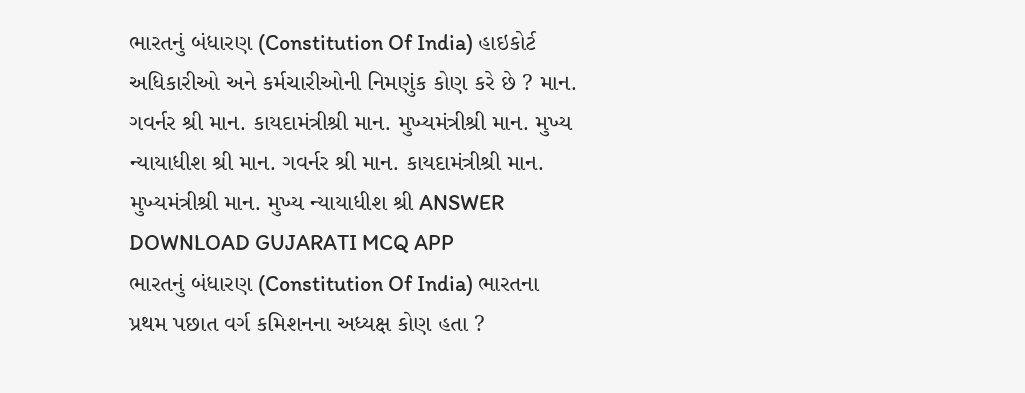ભારતનું બંધારણ (Constitution Of India) હાઇકોર્ટ અધિકારીઓ અને કર્મચારીઓની નિમણુંક કોણ કરે છે ? માન. ગવર્નર શ્રી માન. કાયદામંત્રીશ્રી માન. મુખ્યમંત્રીશ્રી માન. મુખ્ય ન્યાયાધીશ શ્રી માન. ગવર્નર શ્રી માન. કાયદામંત્રીશ્રી માન. મુખ્યમંત્રીશ્રી માન. મુખ્ય ન્યાયાધીશ શ્રી ANSWER DOWNLOAD GUJARATI MCQ APP
ભારતનું બંધારણ (Constitution Of India) ભારતના પ્રથમ પછાત વર્ગ કમિશનના અધ્યક્ષ કોણ હતા ?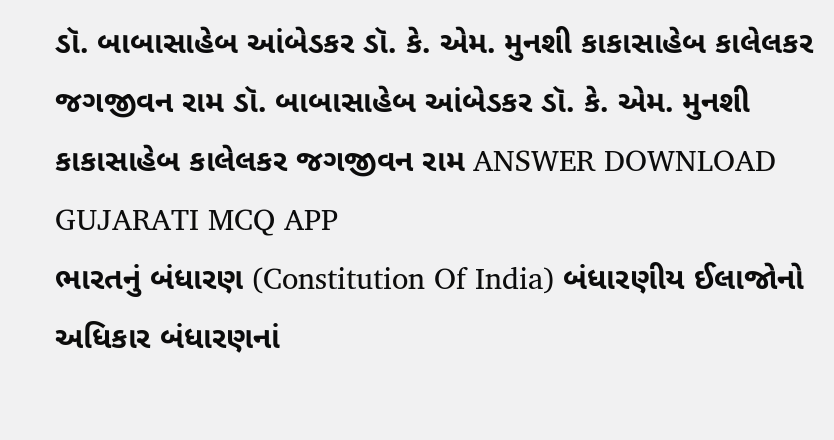ડૉ. બાબાસાહેબ આંબેડકર ડૉ. કે. એમ. મુનશી કાકાસાહેબ કાલેલકર જગજીવન રામ ડૉ. બાબાસાહેબ આંબેડકર ડૉ. કે. એમ. મુનશી કાકાસાહેબ કાલેલકર જગજીવન રામ ANSWER DOWNLOAD GUJARATI MCQ APP
ભારતનું બંધારણ (Constitution Of India) બંધારણીય ઈલાજોનો અધિકાર બંધારણનાં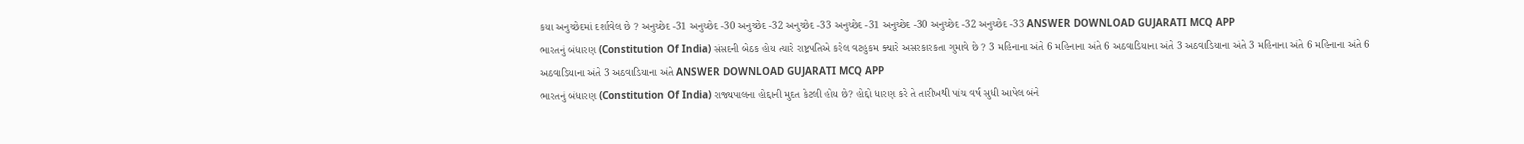કયા અનુચ્છેદમાં દર્શાવેલ છે ? અનુચ્છેદ -31 અનુચ્છેદ -30 અનુચ્છેદ -32 અનુચ્છેદ -33 અનુચ્છેદ -31 અનુચ્છેદ -30 અનુચ્છેદ -32 અનુચ્છેદ -33 ANSWER DOWNLOAD GUJARATI MCQ APP
ભારતનું બંધારણ (Constitution Of India) સંસદની બેઠક હોય ત્યારે રાષ્ટ્રપતિએ કરેલ વટહુકમ ક્યારે અસરકારકતા ગુમાવે છે ? 3 મહિનાના અંતે 6 મહિનાના અંતે 6 અઠવાડિયાના અંતે 3 અઠવાડિયાના અંતે 3 મહિનાના અંતે 6 મહિનાના અંતે 6 અઠવાડિયાના અંતે 3 અઠવાડિયાના અંતે ANSWER DOWNLOAD GUJARATI MCQ APP
ભારતનું બંધારણ (Constitution Of India) રાજ્યપાલના હોદ્દાની મુદત કેટલી હોય છે? હોદ્દો ધારણ કરે તે તારીખથી પાંચ વર્ષ સુધી આપેલ બંને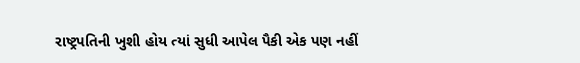રાષ્ટ્રપતિની ખુશી હોય ત્યાં સુધી આપેલ પૈકી એક પણ નહીં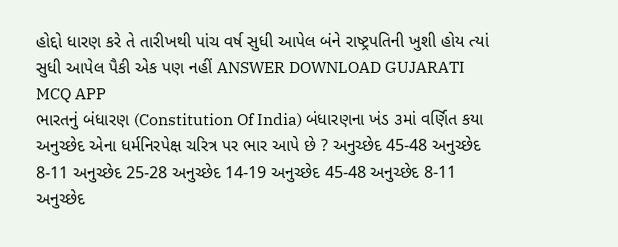હોદ્દો ધારણ કરે તે તારીખથી પાંચ વર્ષ સુધી આપેલ બંને રાષ્ટ્રપતિની ખુશી હોય ત્યાં સુધી આપેલ પૈકી એક પણ નહીં ANSWER DOWNLOAD GUJARATI MCQ APP
ભારતનું બંધારણ (Constitution Of India) બંધારણના ખંડ ૩માં વર્ણિત કયા અનુચ્છેદ એના ધર્મનિરપેક્ષ ચરિત્ર પર ભાર આપે છે ? અનુચ્છેદ 45-48 અનુચ્છેદ 8-11 અનુચ્છેદ 25-28 અનુચ્છેદ 14-19 અનુચ્છેદ 45-48 અનુચ્છેદ 8-11 અનુચ્છેદ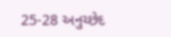25-28 અનુચ્છેદ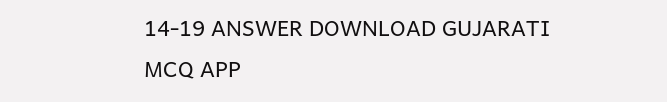14-19 ANSWER DOWNLOAD GUJARATI MCQ APP